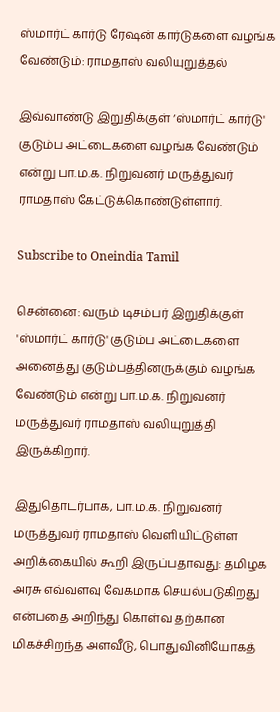ஸ்மார்ட் கார்டு ரேஷன் கார்டுகளை வழங்க வேண்டும்: ராமதாஸ் வலியுறுத்தல்

இவ்வாண்டு இறுதிக்குள் ‘ஸ்மார்ட் கார்டு' குடும்ப அட்டைகளை வழங்க வேண்டும் என்று பா.ம.க. நிறுவனர் மருத்துவர் ராமதாஸ் கேட்டுக்கொண்டுள்ளார்.

Subscribe to Oneindia Tamil

சென்னை: வரும் டிசம்பர் இறுதிக்குள் 'ஸ்மார்ட் கார்டு' குடும்ப அட்டைகளை அனைத்து குடும்பத்தினருக்கும் வழங்க வேண்டும் என்று பா.ம.க. நிறுவனர் மருத்துவர் ராமதாஸ் வலியுறுத்தி இருக்கிறார்.

இதுதொடர்பாக, பா.ம.க. நிறுவனர் மருத்துவர் ராமதாஸ் வெளியிட்டுள்ள அறிக்கையில் கூறி இருப்பதாவது: தமிழக அரசு எவ்வளவு வேகமாக செயல்படுகிறது என்பதை அறிந்து கொள்வ தற்கான மிகச்சிறந்த அளவீடு, பொதுவினியோகத்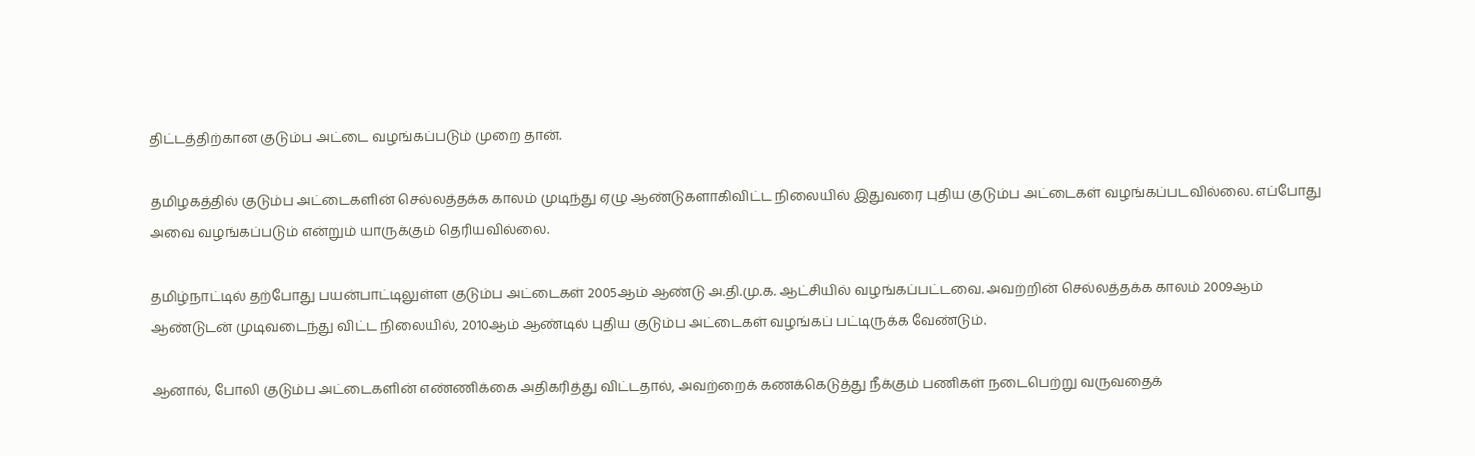திட்டத்திற்கான குடும்ப அட்டை வழங்கப்படும் முறை தான்.

தமிழகத்தில் குடும்ப அட்டைகளின் செல்லத்தக்க காலம் முடிந்து ஏழு ஆண்டுகளாகிவிட்ட நிலையில் இதுவரை புதிய குடும்ப அட்டைகள் வழங்கப்படவில்லை. எப்போது அவை வழங்கப்படும் என்றும் யாருக்கும் தெரியவில்லை.

தமிழ்நாட்டில் தற்போது பயன்பாட்டிலுள்ள குடும்ப அட்டைகள் 2005ஆம் ஆண்டு அ.தி.மு.க. ஆட்சியில் வழங்கப்பட்டவை. அவற்றின் செல்லத்தக்க காலம் 2009ஆம் ஆண்டுடன் முடிவடைந்து விட்ட நிலையில், 2010ஆம் ஆண்டில் புதிய குடும்ப அட்டைகள் வழங்கப் பட்டிருக்க வேண்டும்.

ஆனால், போலி குடும்ப அட்டைகளின் எண்ணிக்கை அதிகரித்து விட்டதால், அவற்றைக் கணக்கெடுத்து நீக்கும் பணிகள் நடைபெற்று வருவதைக்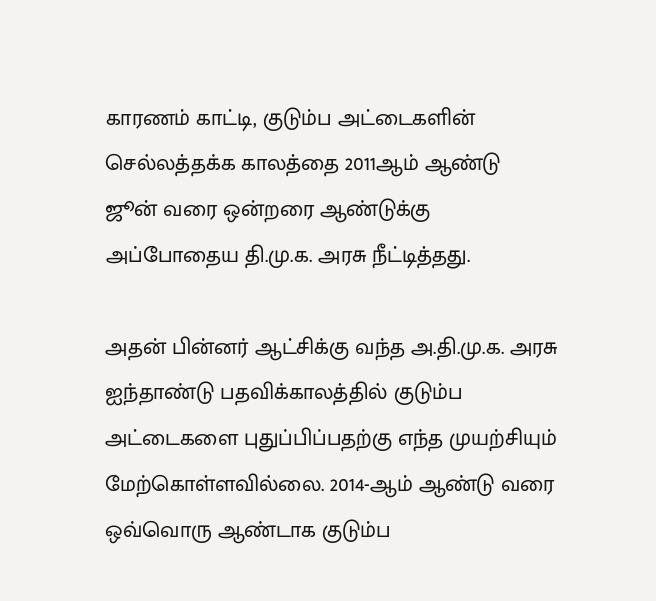காரணம் காட்டி, குடும்ப அட்டைகளின் செல்லத்தக்க காலத்தை 2011ஆம் ஆண்டு ஜூன் வரை ஒன்றரை ஆண்டுக்கு அப்போதைய தி.மு.க. அரசு நீட்டித்தது.

அதன் பின்னர் ஆட்சிக்கு வந்த அ.தி.மு.க. அரசு ஐந்தாண்டு பதவிக்காலத்தில் குடும்ப அட்டைகளை புதுப்பிப்பதற்கு எந்த முயற்சியும் மேற்கொள்ளவில்லை. 2014-ஆம் ஆண்டு வரை ஒவ்வொரு ஆண்டாக குடும்ப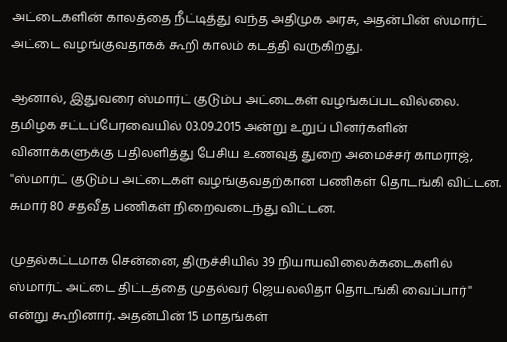அட்டைகளின் காலத்தை நீட்டித்து வந்த அதிமுக அரசு, அதன்பின் ஸ்மார்ட் அட்டை வழங்குவதாகக் கூறி காலம் கடத்தி வருகிறது.

ஆனால், இதுவரை ஸ்மார்ட் குடும்ப அட்டைகள் வழங்கப்படவில்லை. தமிழக சட்டப்பேரவையில் 03.09.2015 அன்று உறுப் பினர்களின் வினாக்களுக்கு பதிலளித்து பேசிய உணவுத் துறை அமைச்சர் காமராஜ், ''ஸ்மார்ட் குடும்ப அட்டைகள் வழங்குவதற்கான பணிகள் தொடங்கி விட்டன. சுமார் 80 சதவீத பணிகள் நிறைவடைந்து விட்டன.

முதல்கட்டமாக சென்னை, திருச்சியில் 39 நியாயவிலைக்கடைகளில் ஸ்மார்ட் அட்டை திட்டத்தை முதல்வர் ஜெயலலிதா தொடங்கி வைப்பார்'' என்று கூறினார். அதன்பின் 15 மாதங்கள்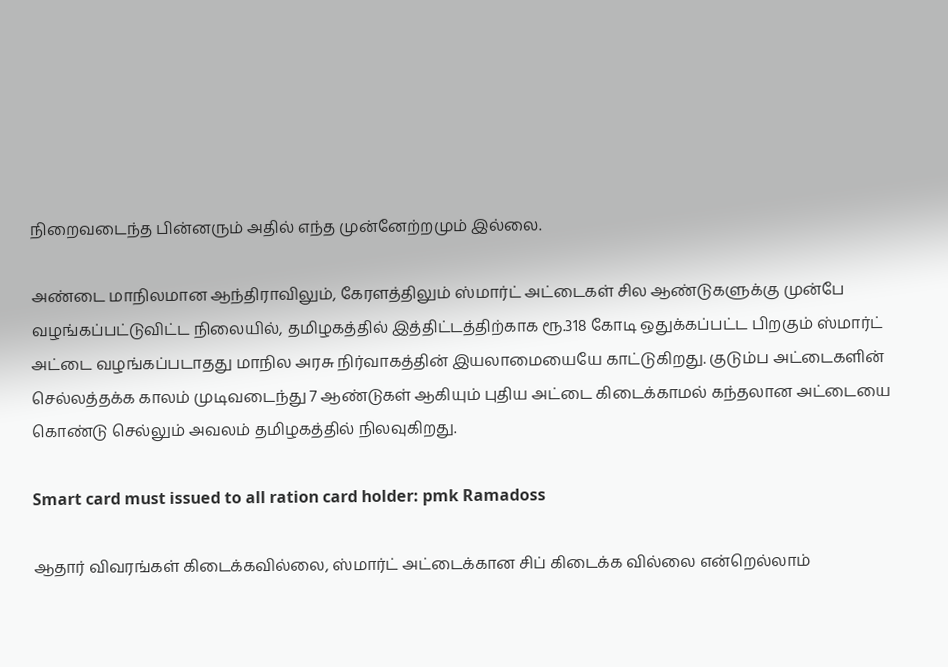நிறைவடைந்த பின்னரும் அதில் எந்த முன்னேற்றமும் இல்லை.

அண்டை மாநிலமான ஆந்திராவிலும், கேரளத்திலும் ஸ்மார்ட் அட்டைகள் சில ஆண்டுகளுக்கு முன்பே வழங்கப்பட்டுவிட்ட நிலையில், தமிழகத்தில் இத்திட்டத்திற்காக ரூ.318 கோடி ஒதுக்கப்பட்ட பிறகும் ஸ்மார்ட் அட்டை வழங்கப்படாதது மாநில அரசு நிர்வாகத்தின் இயலாமையையே காட்டுகிறது. குடும்ப அட்டைகளின் செல்லத்தக்க காலம் முடிவடைந்து 7 ஆண்டுகள் ஆகியும் புதிய அட்டை கிடைக்காமல் கந்தலான அட்டையை கொண்டு செல்லும் அவலம் தமிழகத்தில் நிலவுகிறது.

Smart card must issued to all ration card holder: pmk Ramadoss

ஆதார் விவரங்கள் கிடைக்கவில்லை, ஸ்மார்ட் அட்டைக்கான சிப் கிடைக்க வில்லை என்றெல்லாம்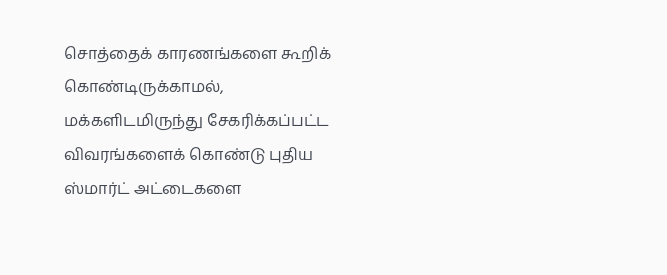சொத்தைக் காரணங்களை கூறிக் கொண்டிருக்காமல், மக்களிடமிருந்து சேகரிக்கப்பட்ட விவரங்களைக் கொண்டு புதிய ஸ்மார்ட் அட்டைகளை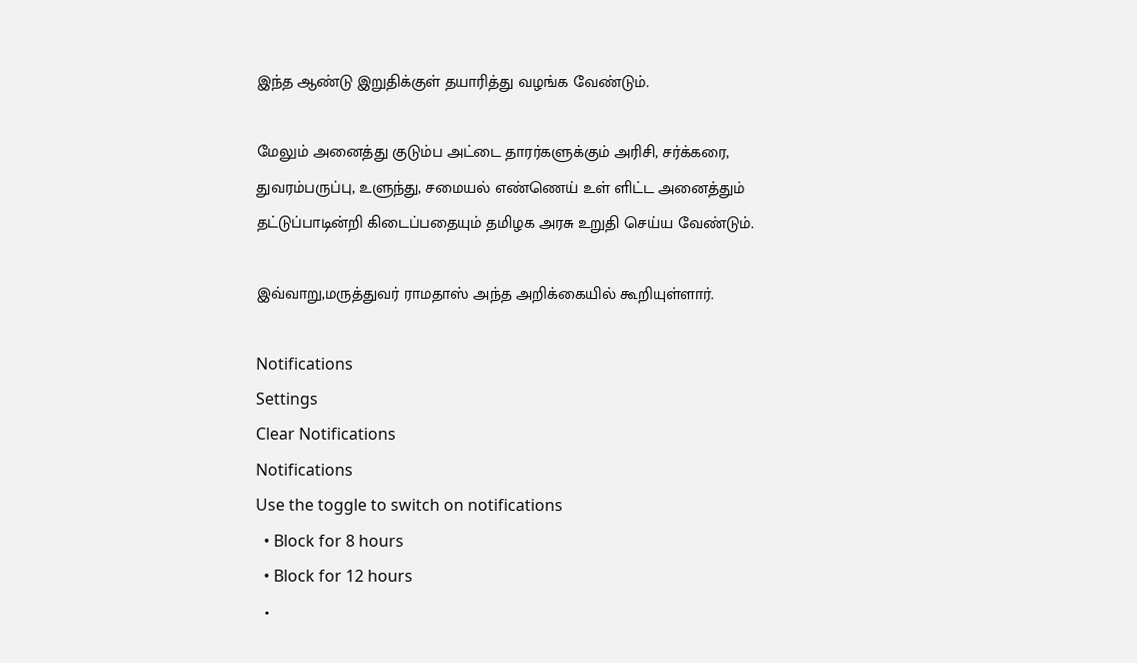இந்த ஆண்டு இறுதிக்குள் தயாரித்து வழங்க வேண்டும்.

மேலும் அனைத்து குடும்ப அட்டை தாரர்களுக்கும் அரிசி, சர்க்கரை, துவரம்பருப்பு, உளுந்து, சமையல் எண்ணெய் உள் ளிட்ட அனைத்தும் தட்டுப்பாடின்றி கிடைப்பதையும் தமிழக அரசு உறுதி செய்ய வேண்டும்.

இவ்வாறு,மருத்துவர் ராமதாஸ் அந்த அறிக்கையில் கூறியுள்ளார்.

Notifications
Settings
Clear Notifications
Notifications
Use the toggle to switch on notifications
  • Block for 8 hours
  • Block for 12 hours
  •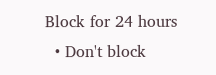Block for 24 hours
  • Don't block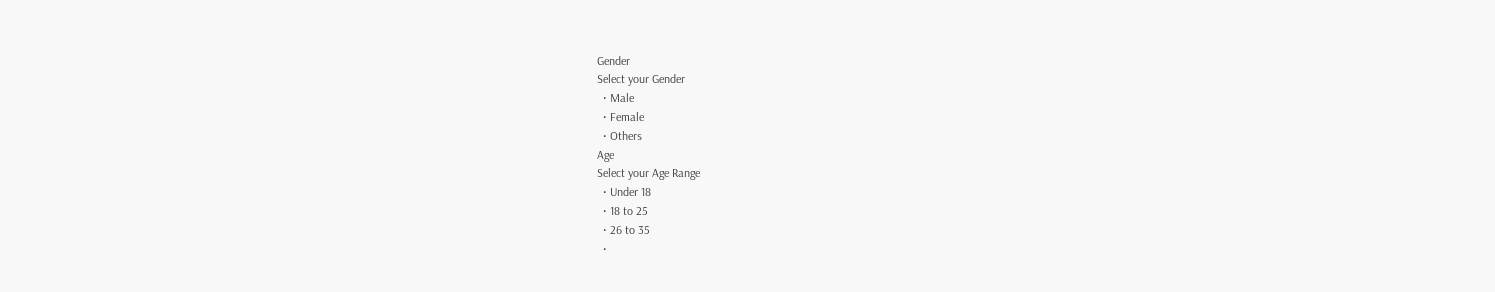Gender
Select your Gender
  • Male
  • Female
  • Others
Age
Select your Age Range
  • Under 18
  • 18 to 25
  • 26 to 35
  •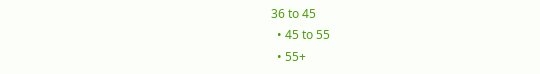36 to 45
  • 45 to 55
  • 55+